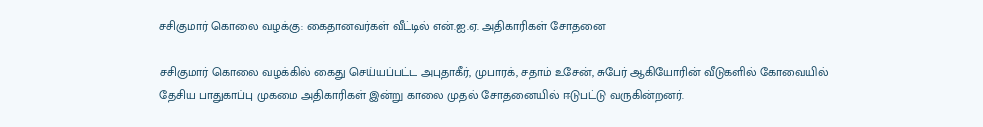சசிகுமார் கொலை வழக்கு: கைதானவர்கள் வீட்டில் என்.ஐ.ஏ. அதிகாரிகள் சோதனை

சசிகுமார் கொலை வழக்கில் கைது செய்யப்பட்ட அபுதாகீர், முபாரக், சதாம் உசேன், சுபேர் ஆகியோரின் வீடுகளில் கோவையில் தேசிய பாதுகாப்பு முகமை அதிகாரிகள் இன்று காலை முதல் சோதனையில் ஈடுபட்டு வருகின்றனர்.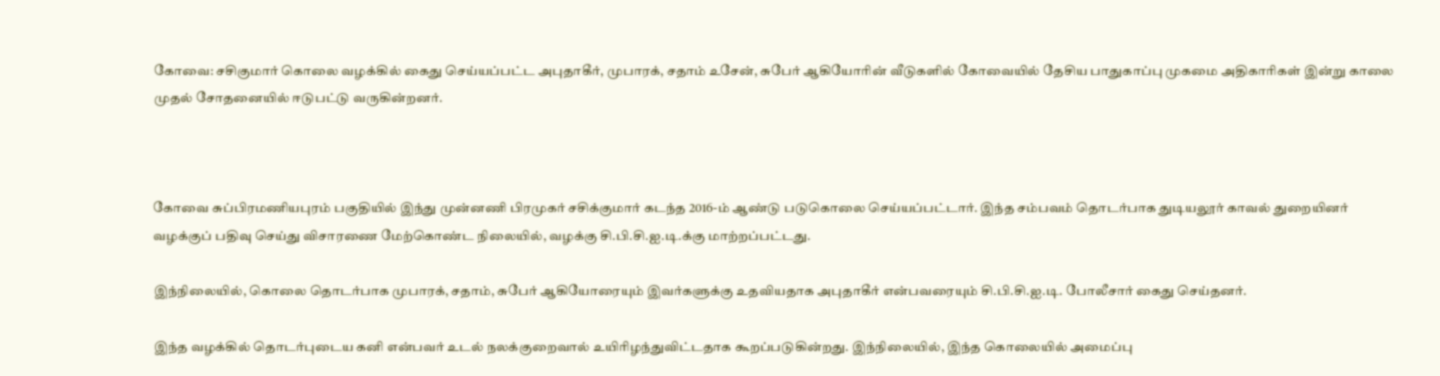கோவை: சசிகுமார் கொலை வழக்கில் கைது செய்யப்பட்ட அபுதாகீர், முபாரக், சதாம் உசேன், சுபேர் ஆகியோரின் வீடுகளில் கோவையில் தேசிய பாதுகாப்பு முகமை அதிகாரிகள் இன்று காலை முதல் சோதனையில் ஈடுபட்டு வருகின்றனர்.



கோவை சுப்பிரமணியபுரம் பகுதியில் இந்து முன்னணி பிரமுகர் சசிக்குமார் கடந்த 2016-ம் ஆண்டு படுகொலை செய்யப்பட்டார். இந்த சம்பவம் தொடர்பாக துடியலூர் காவல் துறையினர் வழக்குப் பதிவு செய்து விசாரணை மேற்கொண்ட நிலையில், வழக்கு சி.பி.சி.ஐ.டி.க்கு மாற்றப்பட்டது.

இந்நிலையில், கொலை தொடர்பாக முபாரக், சதாம், சுபேர் ஆகியோரையும் இவர்களுக்கு உதவியதாக அபுதாகீர் என்பவரையும் சி.பி.சி.ஐ.டி. போலீசார் கைது செய்தனர்.

இந்த வழக்கில் தொடர்புடைய கனி என்பவர் உடல் நலக்குறைவால் உயிரிழந்துவிட்டதாக கூறப்படுகின்றது. இந்நிலையில், இந்த கொலையில் அமைப்பு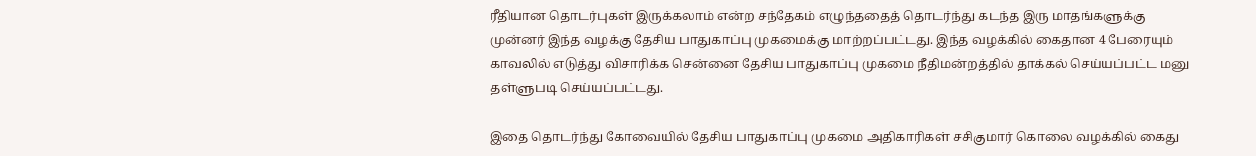ரீதியான தொடர்புகள் இருக்கலாம் என்ற சந்தேகம் எழுந்ததைத் தொடர்ந்து கடந்த இரு மாதங்களுக்கு முன்னர் இந்த வழக்கு தேசிய பாதுகாப்பு முகமைக்கு மாற்றப்பட்டது. இந்த வழக்கில் கைதான 4 பேரையும் காவலில் எடுத்து விசாரிக்க சென்னை தேசிய பாதுகாப்பு முகமை நீதிமன்றத்தில் தாக்கல் செய்யப்பட்ட மனு தள்ளுபடி செய்யப்பட்டது.

இதை தொடர்ந்து கோவையில் தேசிய பாதுகாப்பு முகமை அதிகாரிகள் சசிகுமார் கொலை வழக்கில் கைது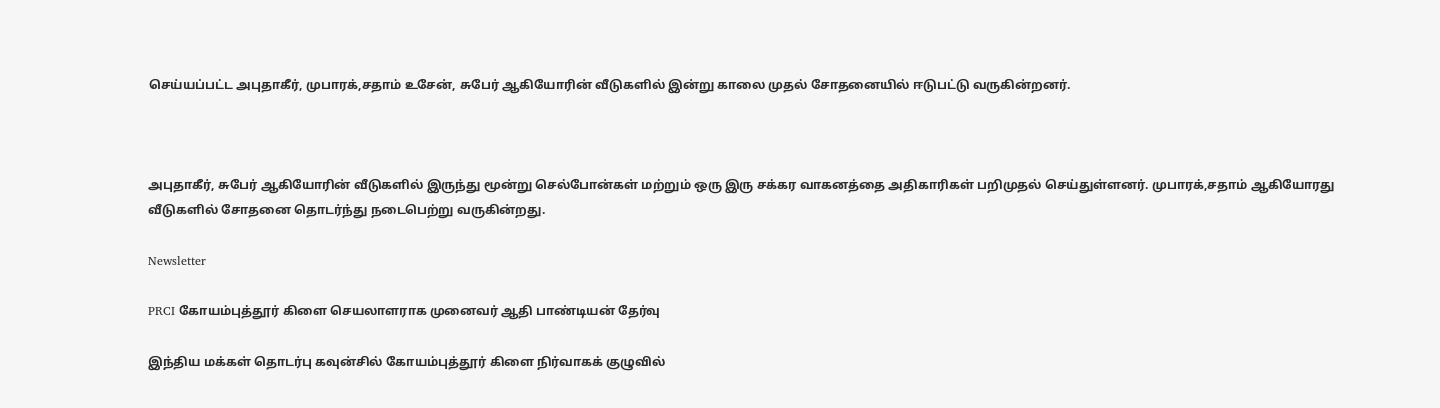செய்யப்பட்ட அபுதாகீர், முபாரக்,சதாம் உசேன், சுபேர் ஆகியோரின் வீடுகளில் இன்று காலை முதல் சோதனையில் ஈடுபட்டு வருகின்றனர்.



அபுதாகீர், சுபேர் ஆகியோரின் வீடுகளில் இருந்து மூன்று செல்போன்கள் மற்றும் ஒரு இரு சக்கர வாகனத்தை அதிகாரிகள் பறிமுதல் செய்துள்ளனர். முபாரக்,சதாம் ஆகியோரது வீடுகளில் சோதனை தொடர்ந்து நடைபெற்று வருகின்றது.

Newsletter

PRCI கோயம்புத்தூர் கிளை செயலாளராக முனைவர் ஆதி பாண்டியன் தேர்வு

இந்திய மக்கள் தொடர்பு கவுன்சில் கோயம்புத்தூர் கிளை நிர்வாகக் குழுவில்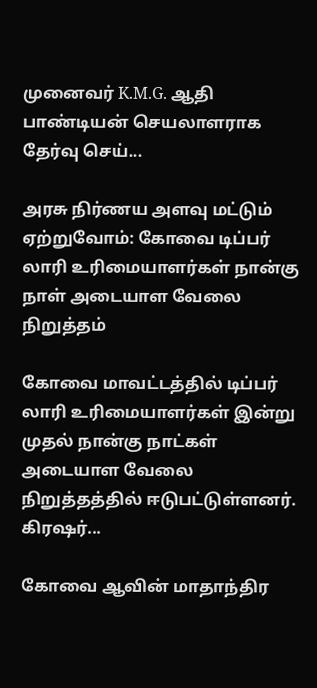முனைவர் K.M.G. ஆதி பாண்டியன் செயலாளராக தேர்வு செய்...

அரசு நிர்ணய அளவு மட்டும் ஏற்றுவோம்: கோவை டிப்பர் லாரி உரிமையாளர்கள் நான்கு நாள் அடையாள வேலை நிறுத்தம்

கோவை மாவட்டத்தில் டிப்பர் லாரி உரிமையாளர்கள் இன்று முதல் நான்கு நாட்கள் அடையாள வேலை நிறுத்தத்தில் ஈடுபட்டுள்ளனர். கிரஷர்...

கோவை ஆவின் மாதாந்திர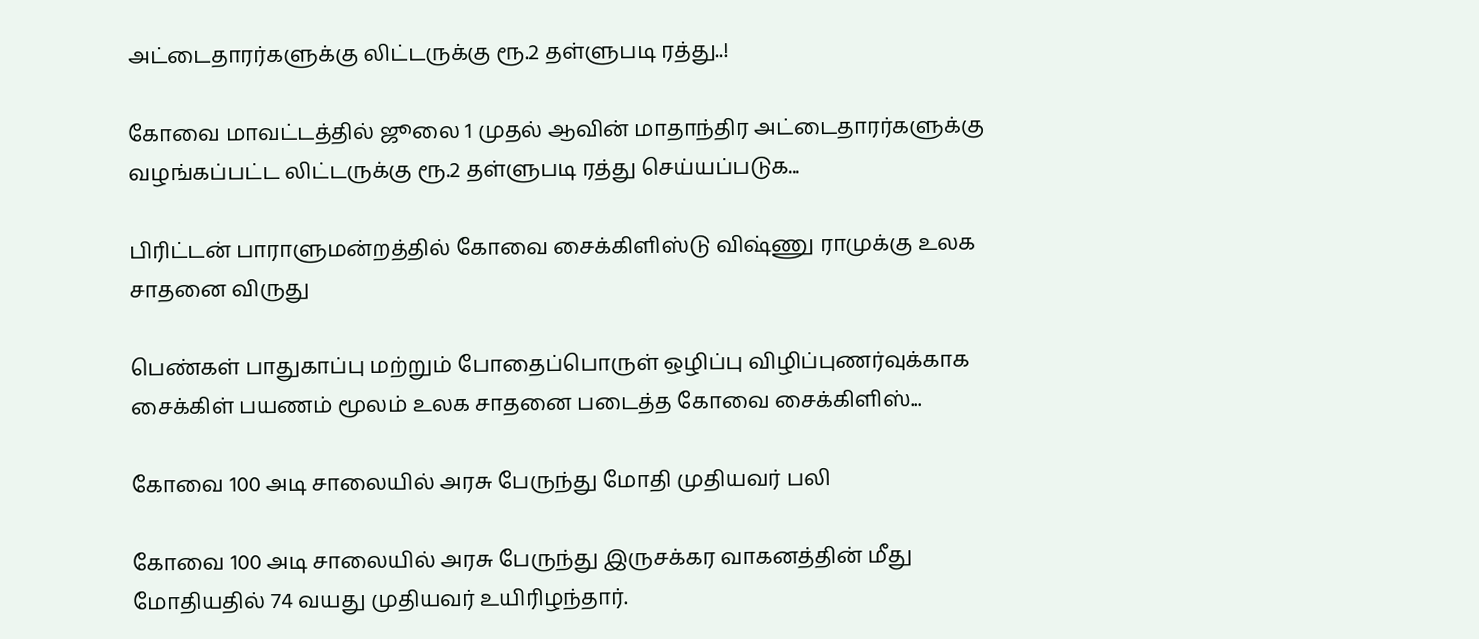அட்டைதாரர்களுக்கு லிட்டருக்கு ரூ.2 தள்ளுபடி ரத்து..!

கோவை மாவட்டத்தில் ஜூலை 1 முதல் ஆவின் மாதாந்திர அட்டைதாரர்களுக்கு வழங்கப்பட்ட லிட்டருக்கு ரூ.2 தள்ளுபடி ரத்து செய்யப்படுக...

பிரிட்டன் பாராளுமன்றத்தில் கோவை சைக்கிளிஸ்டு விஷ்ணு ராமுக்கு உலக சாதனை விருது

பெண்கள் பாதுகாப்பு மற்றும் போதைப்பொருள் ஒழிப்பு விழிப்புணர்வுக்காக சைக்கிள் பயணம் மூலம் உலக சாதனை படைத்த கோவை சைக்கிளிஸ்...

கோவை 100 அடி சாலையில் அரசு பேருந்து மோதி முதியவர் பலி

கோவை 100 அடி சாலையில் அரசு பேருந்து இருசக்கர வாகனத்தின் மீது மோதியதில் 74 வயது முதியவர் உயிரிழந்தார்.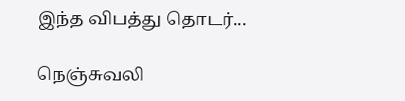இந்த விபத்து தொடர்...

நெஞ்சுவலி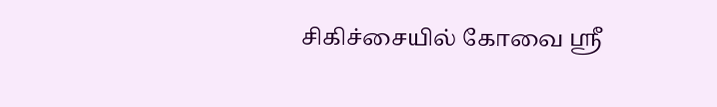சிகிச்சையில் கோவை ஸ்ரீ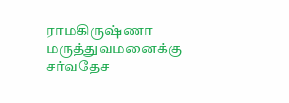ராமகிருஷ்ணா மருத்துவமனைக்கு சர்வதேச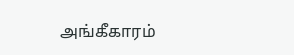அங்கீகாரம்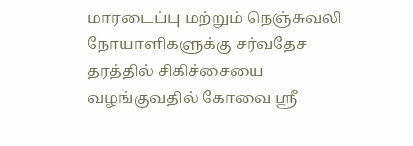மாரடைப்பு மற்றும் நெஞ்சுவலி நோயாளிகளுக்கு சர்வதேச தரத்தில் சிகிச்சையை வழங்குவதில் கோவை ஸ்ரீ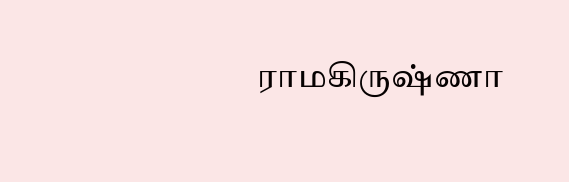ராமகிருஷ்ணா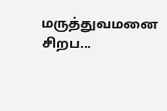மருத்துவமனை சிறப...